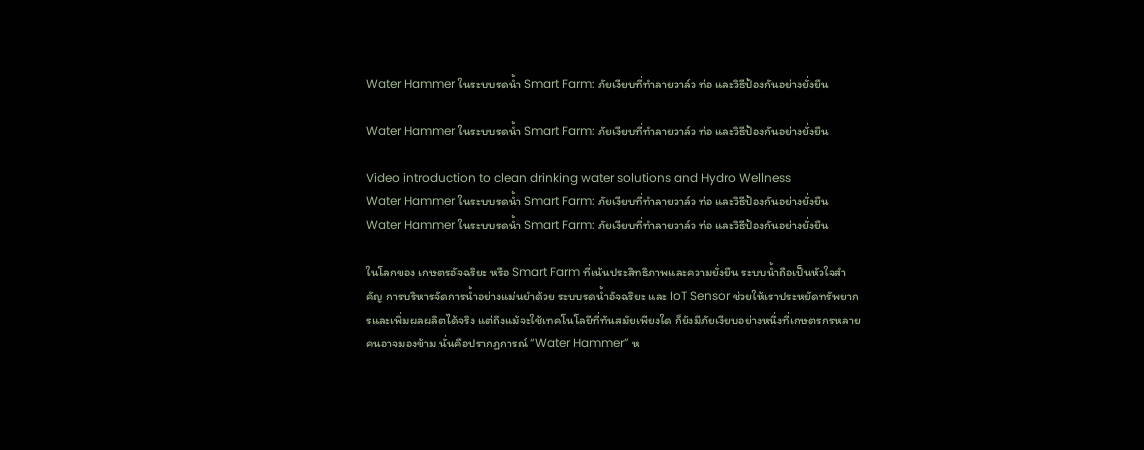Water Hammer ในระบบรดน้ำ Smart Farm: ภัยเงียบที่ทำลายวาล์ว ท่อ และวิธีป้องกันอย่างยั่งยืน

Water Hammer ในระบบรดน้ำ Smart Farm: ภัยเงียบที่ทำลายวาล์ว ท่อ และวิธีป้องกันอย่างยั่งยืน

Video introduction to clean drinking water solutions and Hydro Wellness
Water Hammer ในระบบรดน้ำ Smart Farm: ภัยเงียบที่ทำลายวาล์ว ท่อ และวิธีป้องกันอย่างยั่งยืน
Water Hammer ในระบบรดน้ำ Smart Farm: ภัยเงียบที่ทำลายวาล์ว ท่อ และวิธีป้องกันอย่างยั่งยืน

ในโลกของ เกษตรอัจฉริยะ หรือ Smart Farm ที่เน้นประสิทธิภาพและความยั่งยืน ระบบน้ำถือเป็นหัวใจสำคัญ การบริหารจัดการน้ำอย่างแม่นยำด้วย ระบบรดน้ำอัจฉริยะ และ IoT Sensor ช่วยให้เราประหยัดทรัพยากรและเพิ่มผลผลิตได้จริง แต่ถึงแม้จะใช้เทคโนโลยีที่ทันสมัยเพียงใด ก็ยังมีภัยเงียบอย่างหนึ่งที่เกษตรกรหลายคนอาจมองข้าม นั่นคือปรากฏการณ์ “Water Hammer” ห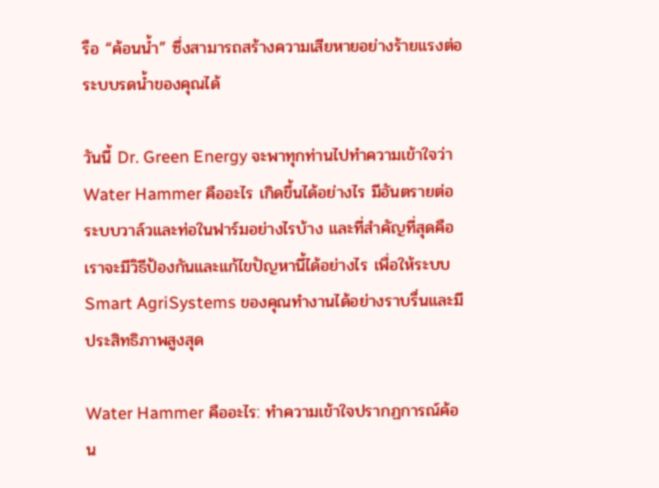รือ “ค้อนน้ำ” ซึ่งสามารถสร้างความเสียหายอย่างร้ายแรงต่อระบบรดน้ำของคุณได้

วันนี้ Dr. Green Energy จะพาทุกท่านไปทำความเข้าใจว่า Water Hammer คืออะไร เกิดขึ้นได้อย่างไร มีอันตรายต่อระบบวาล์วและท่อในฟาร์มอย่างไรบ้าง และที่สำคัญที่สุดคือเราจะมีวิธีป้องกันและแก้ไขปัญหานี้ได้อย่างไร เพื่อให้ระบบ Smart AgriSystems ของคุณทำงานได้อย่างราบรื่นและมีประสิทธิภาพสูงสุด

Water Hammer คืออะไร: ทำความเข้าใจปรากฏการณ์ค้อน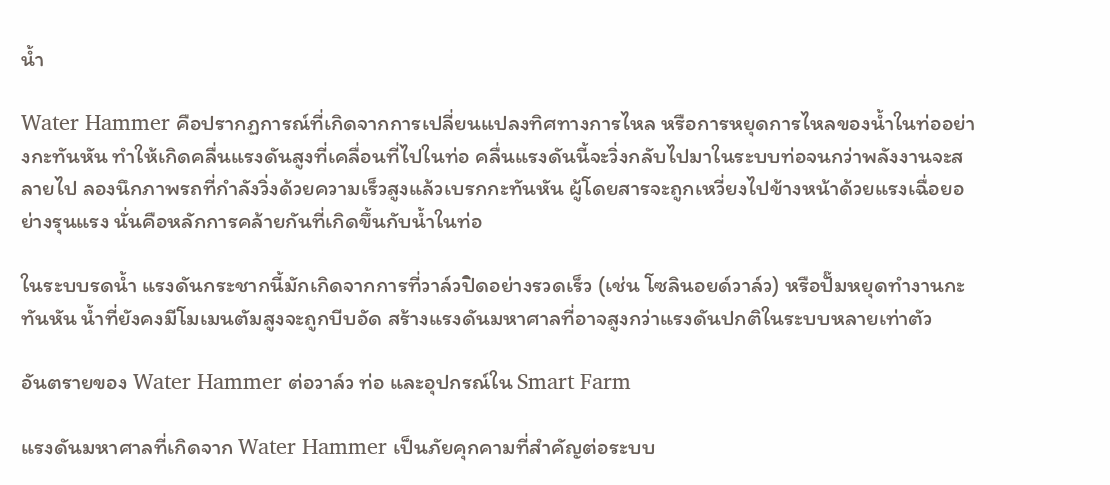น้ำ

Water Hammer คือปรากฏการณ์ที่เกิดจากการเปลี่ยนแปลงทิศทางการไหล หรือการหยุดการไหลของน้ำในท่ออย่างกะทันหัน ทำให้เกิดคลื่นแรงดันสูงที่เคลื่อนที่ไปในท่อ คลื่นแรงดันนี้จะวิ่งกลับไปมาในระบบท่อจนกว่าพลังงานจะสลายไป ลองนึกภาพรถที่กำลังวิ่งด้วยความเร็วสูงแล้วเบรกกะทันหัน ผู้โดยสารจะถูกเหวี่ยงไปข้างหน้าด้วยแรงเฉื่อยอย่างรุนแรง นั่นคือหลักการคล้ายกันที่เกิดขึ้นกับน้ำในท่อ

ในระบบรดน้ำ แรงดันกระชากนี้มักเกิดจากการที่วาล์วปิดอย่างรวดเร็ว (เช่น โซลินอยด์วาล์ว) หรือปั๊มหยุดทำงานกะทันหัน น้ำที่ยังคงมีโมเมนตัมสูงจะถูกบีบอัด สร้างแรงดันมหาศาลที่อาจสูงกว่าแรงดันปกติในระบบหลายเท่าตัว

อันตรายของ Water Hammer ต่อวาล์ว ท่อ และอุปกรณ์ใน Smart Farm

แรงดันมหาศาลที่เกิดจาก Water Hammer เป็นภัยคุกคามที่สำคัญต่อระบบ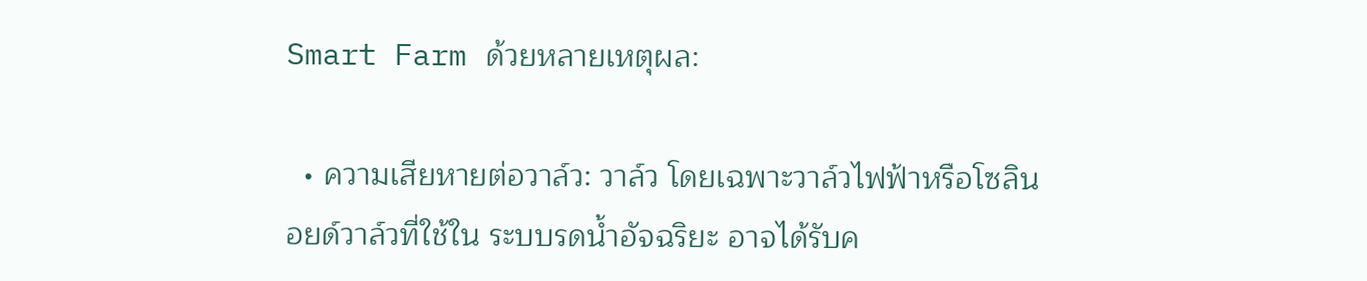Smart Farm ด้วยหลายเหตุผล:

  • ความเสียหายต่อวาล์ว: วาล์ว โดยเฉพาะวาล์วไฟฟ้าหรือโซลินอยด์วาล์วที่ใช้ใน ระบบรดน้ำอัจฉริยะ อาจได้รับค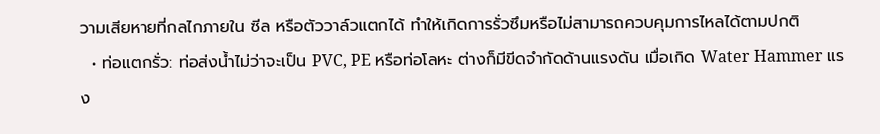วามเสียหายที่กลไกภายใน ซีล หรือตัววาล์วแตกได้ ทำให้เกิดการรั่วซึมหรือไม่สามารถควบคุมการไหลได้ตามปกติ
  • ท่อแตกรั่ว: ท่อส่งน้ำไม่ว่าจะเป็น PVC, PE หรือท่อโลหะ ต่างก็มีขีดจำกัดด้านแรงดัน เมื่อเกิด Water Hammer แรง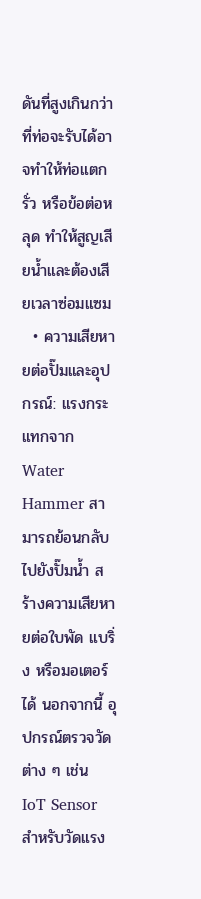ดันที่สูงเกินกว่าที่ท่อจะรับได้อาจทำให้ท่อแตก รั่ว หรือข้อต่อหลุด ทำให้สูญเสียน้ำและต้องเสียเวลาซ่อมแซม
  • ความเสียหายต่อปั๊มและอุปกรณ์: แรงกระแทกจาก Water Hammer สามารถย้อนกลับไปยังปั๊มน้ำ สร้างความเสียหายต่อใบพัด แบริ่ง หรือมอเตอร์ได้ นอกจากนี้ อุปกรณ์ตรวจวัดต่าง ๆ เช่น IoT Sensor สำหรับวัดแรง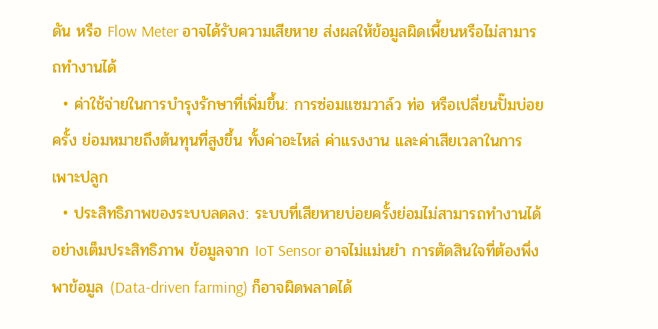ดัน หรือ Flow Meter อาจได้รับความเสียหาย ส่งผลให้ข้อมูลผิดเพี้ยนหรือไม่สามารถทำงานได้
  • ค่าใช้จ่ายในการบำรุงรักษาที่เพิ่มขึ้น: การซ่อมแซมวาล์ว ท่อ หรือเปลี่ยนปั๊มบ่อยครั้ง ย่อมหมายถึงต้นทุนที่สูงขึ้น ทั้งค่าอะไหล่ ค่าแรงงาน และค่าเสียเวลาในการเพาะปลูก
  • ประสิทธิภาพของระบบลดลง: ระบบที่เสียหายบ่อยครั้งย่อมไม่สามารถทำงานได้อย่างเต็มประสิทธิภาพ ข้อมูลจาก IoT Sensor อาจไม่แม่นยำ การตัดสินใจที่ต้องพึ่งพาข้อมูล (Data-driven farming) ก็อาจผิดพลาดได้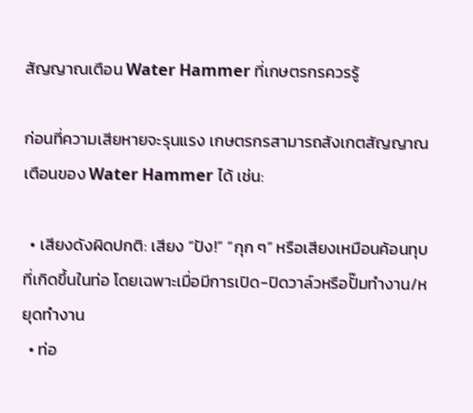สัญญาณเตือน Water Hammer ที่เกษตรกรควรรู้

ก่อนที่ความเสียหายจะรุนแรง เกษตรกรสามารถสังเกตสัญญาณเตือนของ Water Hammer ได้ เช่น:

  • เสียงดังผิดปกติ: เสียง “ปัง!” “กุก ๆ” หรือเสียงเหมือนค้อนทุบที่เกิดขึ้นในท่อ โดยเฉพาะเมื่อมีการเปิด-ปิดวาล์วหรือปั๊มทำงาน/หยุดทำงาน
  • ท่อ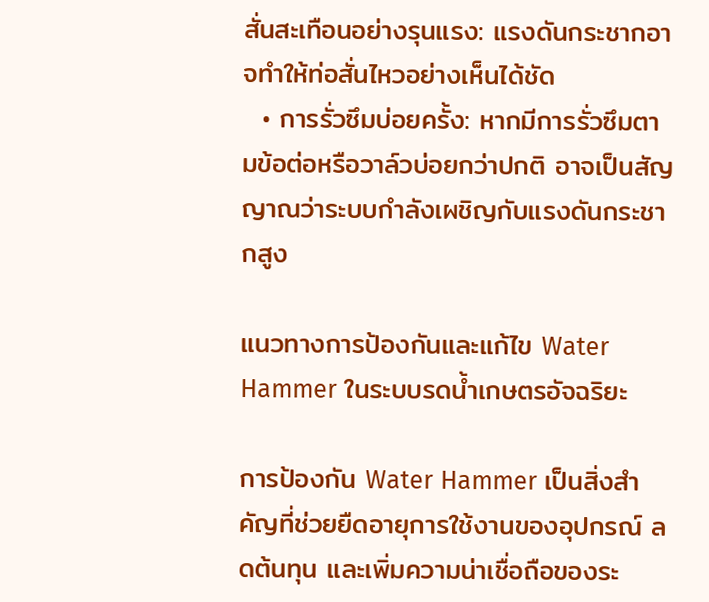สั่นสะเทือนอย่างรุนแรง: แรงดันกระชากอาจทำให้ท่อสั่นไหวอย่างเห็นได้ชัด
  • การรั่วซึมบ่อยครั้ง: หากมีการรั่วซึมตามข้อต่อหรือวาล์วบ่อยกว่าปกติ อาจเป็นสัญญาณว่าระบบกำลังเผชิญกับแรงดันกระชากสูง

แนวทางการป้องกันและแก้ไข Water Hammer ในระบบรดน้ำเกษตรอัจฉริยะ

การป้องกัน Water Hammer เป็นสิ่งสำคัญที่ช่วยยืดอายุการใช้งานของอุปกรณ์ ลดต้นทุน และเพิ่มความน่าเชื่อถือของระ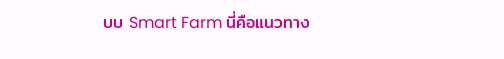บบ Smart Farm นี่คือแนวทาง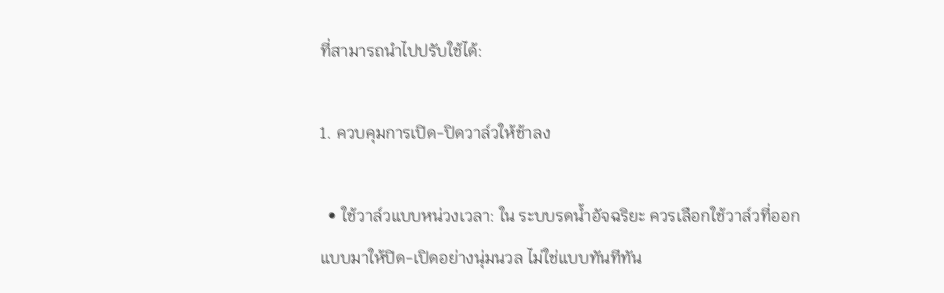ที่สามารถนำไปปรับใช้ได้:

1. ควบคุมการเปิด-ปิดวาล์วให้ช้าลง

  • ใช้วาล์วแบบหน่วงเวลา: ใน ระบบรดน้ำอัจฉริยะ ควรเลือกใช้วาล์วที่ออกแบบมาให้ปิด-เปิดอย่างนุ่มนวล ไม่ใช่แบบทันทีทัน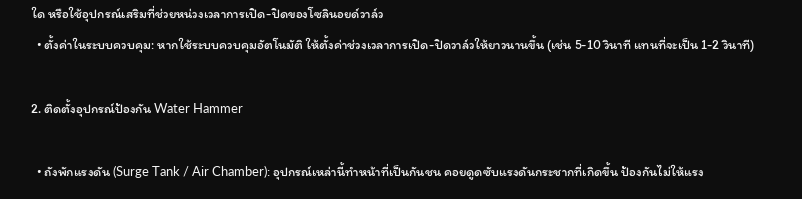ใด หรือใช้อุปกรณ์เสริมที่ช่วยหน่วงเวลาการเปิด-ปิดของโซลินอยด์วาล์ว
  • ตั้งค่าในระบบควบคุม: หากใช้ระบบควบคุมอัตโนมัติ ให้ตั้งค่าช่วงเวลาการเปิด-ปิดวาล์วให้ยาวนานขึ้น (เช่น 5-10 วินาที แทนที่จะเป็น 1-2 วินาที)

2. ติดตั้งอุปกรณ์ป้องกัน Water Hammer

  • ถังพักแรงดัน (Surge Tank / Air Chamber): อุปกรณ์เหล่านี้ทำหน้าที่เป็นกันชน คอยดูดซับแรงดันกระชากที่เกิดขึ้น ป้องกันไม่ให้แรง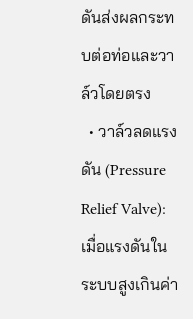ดันส่งผลกระทบต่อท่อและวาล์วโดยตรง
  • วาล์วลดแรงดัน (Pressure Relief Valve): เมื่อแรงดันในระบบสูงเกินค่า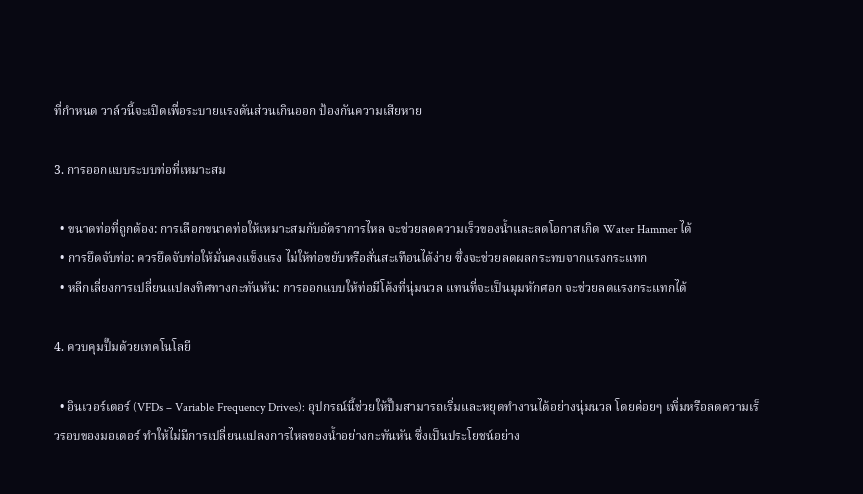ที่กำหนด วาล์วนี้จะเปิดเพื่อระบายแรงดันส่วนเกินออก ป้องกันความเสียหาย

3. การออกแบบระบบท่อที่เหมาะสม

  • ขนาดท่อที่ถูกต้อง: การเลือกขนาดท่อให้เหมาะสมกับอัตราการไหล จะช่วยลดความเร็วของน้ำและลดโอกาสเกิด Water Hammer ได้
  • การยึดจับท่อ: ควรยึดจับท่อให้มั่นคงแข็งแรง ไม่ให้ท่อขยับหรือสั่นสะเทือนได้ง่าย ซึ่งจะช่วยลดผลกระทบจากแรงกระแทก
  • หลีกเลี่ยงการเปลี่ยนแปลงทิศทางกะทันหัน: การออกแบบให้ท่อมีโค้งที่นุ่มนวล แทนที่จะเป็นมุมหักศอก จะช่วยลดแรงกระแทกได้

4. ควบคุมปั๊มด้วยเทคโนโลยี

  • อินเวอร์เตอร์ (VFDs – Variable Frequency Drives): อุปกรณ์นี้ช่วยให้ปั๊มสามารถเริ่มและหยุดทำงานได้อย่างนุ่มนวล โดยค่อยๆ เพิ่มหรือลดความเร็วรอบของมอเตอร์ ทำให้ไม่มีการเปลี่ยนแปลงการไหลของน้ำอย่างกะทันหัน ซึ่งเป็นประโยชน์อย่าง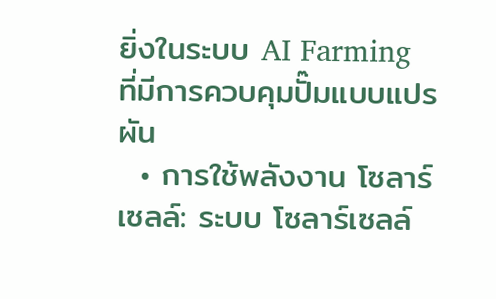ยิ่งในระบบ AI Farming ที่มีการควบคุมปั๊มแบบแปรผัน
  • การใช้พลังงาน โซลาร์เซลล์: ระบบ โซลาร์เซลล์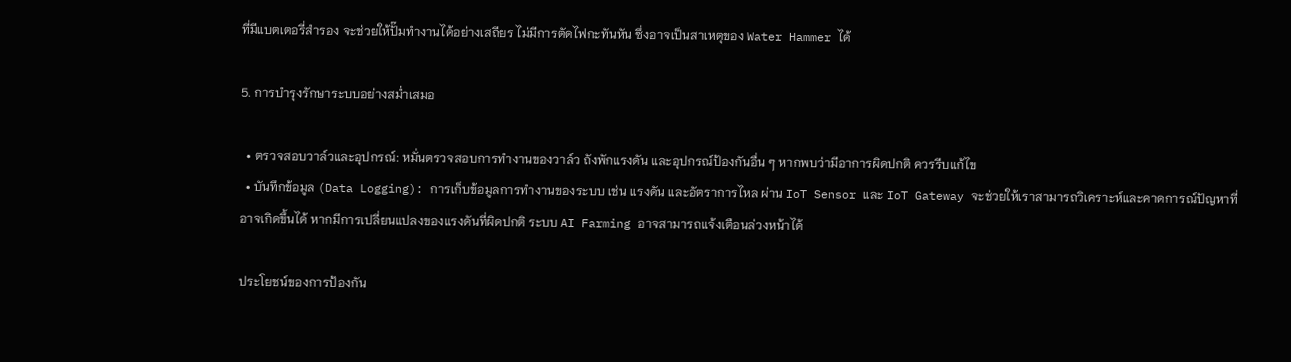ที่มีแบตเตอรี่สำรอง จะช่วยให้ปั๊มทำงานได้อย่างเสถียร ไม่มีการตัดไฟกะทันหัน ซึ่งอาจเป็นสาเหตุของ Water Hammer ได้

5. การบำรุงรักษาระบบอย่างสม่ำเสมอ

  • ตรวจสอบวาล์วและอุปกรณ์: หมั่นตรวจสอบการทำงานของวาล์ว ถังพักแรงดัน และอุปกรณ์ป้องกันอื่น ๆ หากพบว่ามีอาการผิดปกติ ควรรีบแก้ไข
  • บันทึกข้อมูล (Data Logging): การเก็บข้อมูลการทำงานของระบบ เช่น แรงดัน และอัตราการไหล ผ่าน IoT Sensor และ IoT Gateway จะช่วยให้เราสามารถวิเคราะห์และคาดการณ์ปัญหาที่อาจเกิดขึ้นได้ หากมีการเปลี่ยนแปลงของแรงดันที่ผิดปกติ ระบบ AI Farming อาจสามารถแจ้งเตือนล่วงหน้าได้

ประโยชน์ของการป้องกัน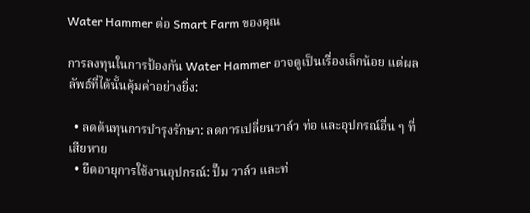Water Hammer ต่อ Smart Farm ของคุณ

การลงทุนในการป้องกัน Water Hammer อาจดูเป็นเรื่องเล็กน้อย แต่ผลลัพธ์ที่ได้นั้นคุ้มค่าอย่างยิ่ง:

  • ลดต้นทุนการบำรุงรักษา: ลดการเปลี่ยนวาล์ว ท่อ และอุปกรณ์อื่น ๆ ที่เสียหาย
  • ยืดอายุการใช้งานอุปกรณ์: ปั๊ม วาล์ว และท่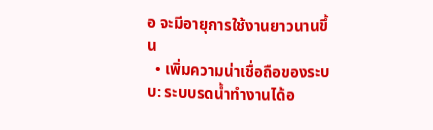อ จะมีอายุการใช้งานยาวนานขึ้น
  • เพิ่มความน่าเชื่อถือของระบบ: ระบบรดน้ำทำงานได้อ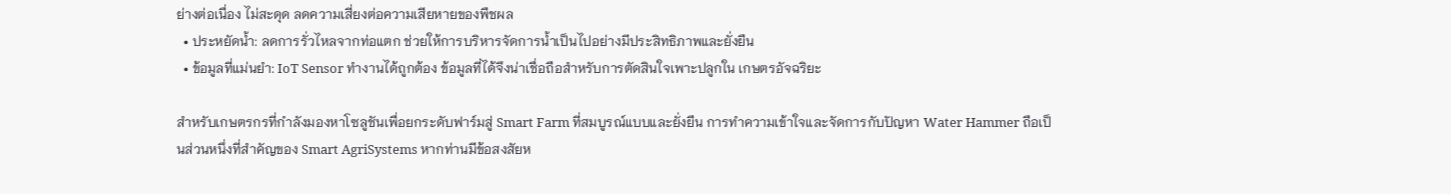ย่างต่อเนื่อง ไม่สะดุด ลดความเสี่ยงต่อความเสียหายของพืชผล
  • ประหยัดน้ำ: ลดการรั่วไหลจากท่อแตก ช่วยให้การบริหารจัดการน้ำเป็นไปอย่างมีประสิทธิภาพและยั่งยืน
  • ข้อมูลที่แม่นยำ: IoT Sensor ทำงานได้ถูกต้อง ข้อมูลที่ได้จึงน่าเชื่อถือสำหรับการตัดสินใจเพาะปลูกใน เกษตรอัจฉริยะ

สำหรับเกษตรกรที่กำลังมองหาโซลูชันเพื่อยกระดับฟาร์มสู่ Smart Farm ที่สมบูรณ์แบบและยั่งยืน การทำความเข้าใจและจัดการกับปัญหา Water Hammer ถือเป็นส่วนหนึ่งที่สำคัญของ Smart AgriSystems หากท่านมีข้อสงสัยห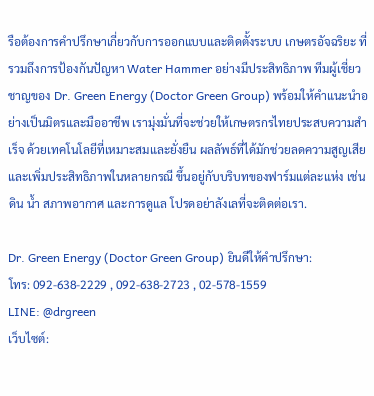รือต้องการคำปรึกษาเกี่ยวกับการออกแบบและติดตั้งระบบ เกษตรอัจฉริยะ ที่รวมถึงการป้องกันปัญหา Water Hammer อย่างมีประสิทธิภาพ ทีมผู้เชี่ยวชาญของ Dr. Green Energy (Doctor Green Group) พร้อมให้คำแนะนำอย่างเป็นมิตรและมืออาชีพ เรามุ่งมั่นที่จะช่วยให้เกษตรกรไทยประสบความสำเร็จ ด้วยเทคโนโลยีที่เหมาะสมและยั่งยืน ผลลัพธ์ที่ได้มักช่วยลดความสูญเสียและเพิ่มประสิทธิภาพในหลายกรณี ขึ้นอยู่กับบริบทของฟาร์มแต่ละแห่ง เช่น ดิน น้ำ สภาพอากาศ และการดูแล โปรดอย่าลังเลที่จะติดต่อเรา.

Dr. Green Energy (Doctor Green Group) ยินดีให้คำปรึกษา:
โทร: 092-638-2229 , 092-638-2723 , 02-578-1559
LINE: @drgreen
เว็บไซต์: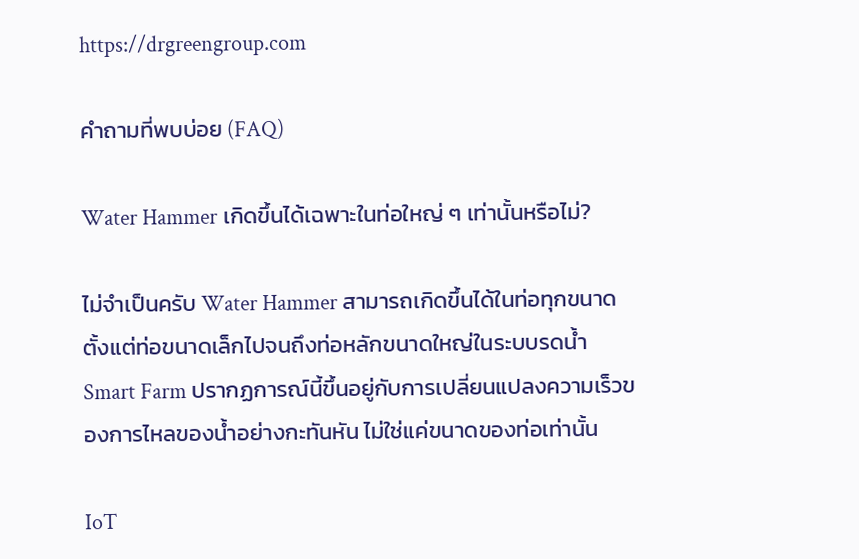https://drgreengroup.com

คำถามที่พบบ่อย (FAQ)

Water Hammer เกิดขึ้นได้เฉพาะในท่อใหญ่ ๆ เท่านั้นหรือไม่?

ไม่จำเป็นครับ Water Hammer สามารถเกิดขึ้นได้ในท่อทุกขนาด ตั้งแต่ท่อขนาดเล็กไปจนถึงท่อหลักขนาดใหญ่ในระบบรดน้ำ Smart Farm ปรากฏการณ์นี้ขึ้นอยู่กับการเปลี่ยนแปลงความเร็วของการไหลของน้ำอย่างกะทันหัน ไม่ใช่แค่ขนาดของท่อเท่านั้น

IoT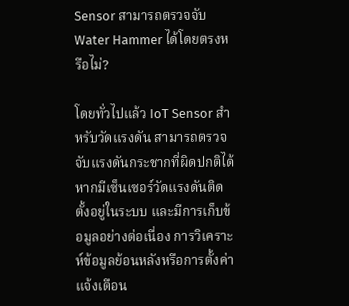Sensor สามารถตรวจจับ Water Hammer ได้โดยตรงหรือไม่?

โดยทั่วไปแล้ว IoT Sensor สำหรับวัดแรงดัน สามารถตรวจจับแรงดันกระชากที่ผิดปกติได้ หากมีเซ็นเซอร์วัดแรงดันติดตั้งอยู่ในระบบ และมีการเก็บข้อมูลอย่างต่อเนื่อง การวิเคราะห์ข้อมูลย้อนหลังหรือการตั้งค่าแจ้งเตือน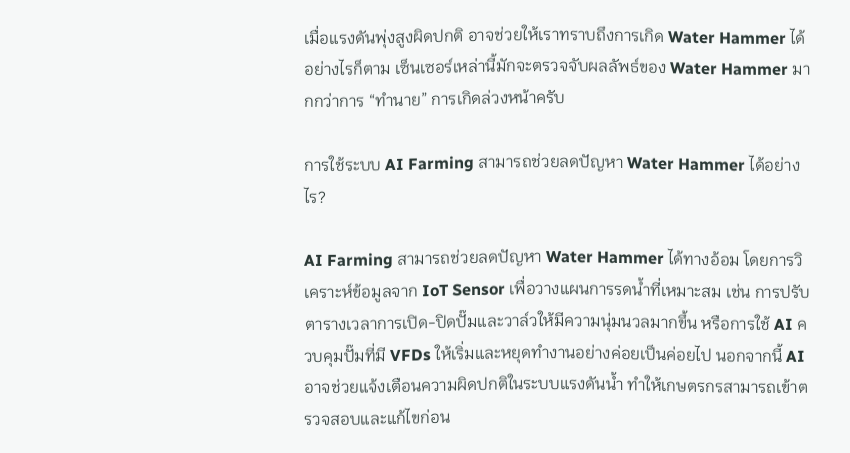เมื่อแรงดันพุ่งสูงผิดปกติ อาจช่วยให้เราทราบถึงการเกิด Water Hammer ได้ อย่างไรก็ตาม เซ็นเซอร์เหล่านี้มักจะตรวจจับผลลัพธ์ของ Water Hammer มากกว่าการ “ทำนาย” การเกิดล่วงหน้าครับ

การใช้ระบบ AI Farming สามารถช่วยลดปัญหา Water Hammer ได้อย่างไร?

AI Farming สามารถช่วยลดปัญหา Water Hammer ได้ทางอ้อม โดยการวิเคราะห์ข้อมูลจาก IoT Sensor เพื่อวางแผนการรดน้ำที่เหมาะสม เช่น การปรับตารางเวลาการเปิด-ปิดปั๊มและวาล์วให้มีความนุ่มนวลมากขึ้น หรือการใช้ AI ควบคุมปั๊มที่มี VFDs ให้เริ่มและหยุดทำงานอย่างค่อยเป็นค่อยไป นอกจากนี้ AI อาจช่วยแจ้งเตือนความผิดปกติในระบบแรงดันน้ำ ทำให้เกษตรกรสามารถเข้าตรวจสอบและแก้ไขก่อน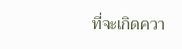ที่จะเกิดควา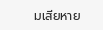มเสียหาย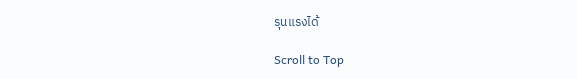รุนแรงได้

Scroll to Top